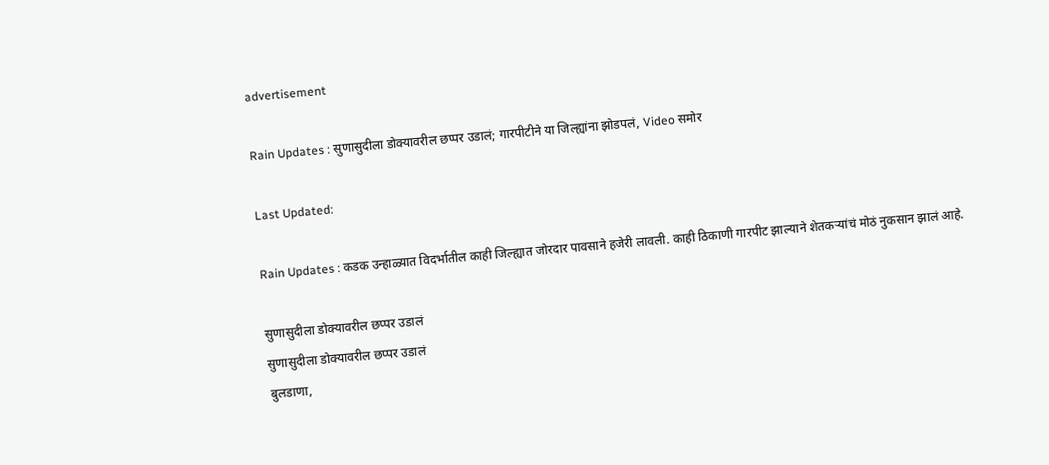advertisement

Rain Updates : सुणासुदीला डोक्यावरील छप्पर उडालं; गारपीटीने या जिल्ह्यांना झोडपलं, Video समोर

Last Updated:

Rain Updates : कडक उन्हाळ्यात विदर्भातील काही जिल्ह्यात जोरदार पावसाने हजेरी लावली. काही ठिकाणी गारपीट झाल्याने शेतकऱ्यांचं मोठं नुकसान झालं आहे.

सुणासुदीला डोक्यावरील छप्पर उडालं
सुणासुदीला डोक्यावरील छप्पर उडालं
बुलडाणा,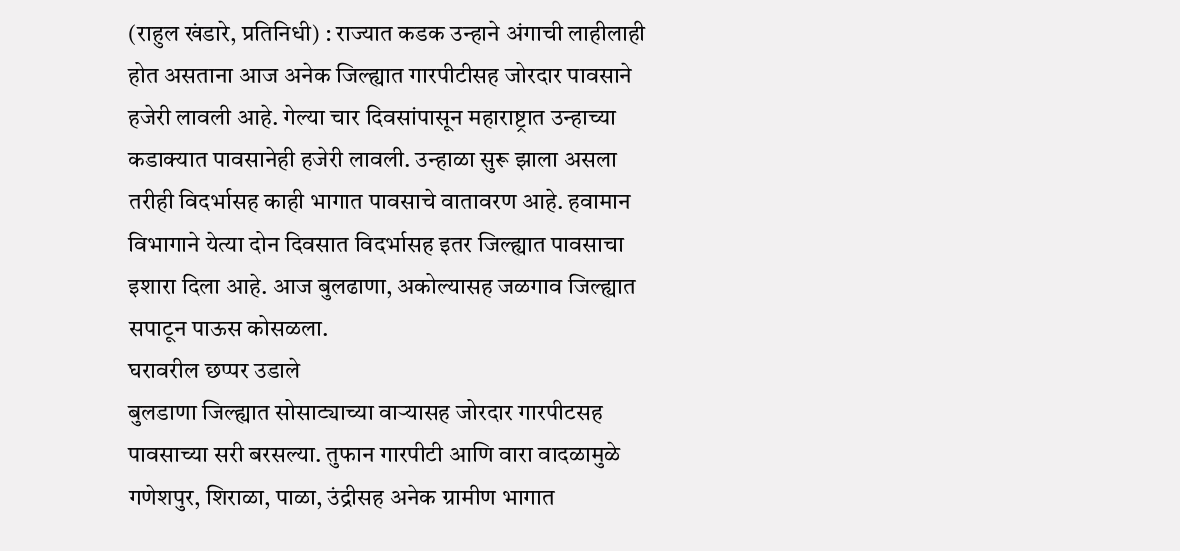(राहुल खंडारे, प्रतिनिधी) : राज्यात कडक उन्हाने अंगाची लाहीलाही होत असताना आज अनेक जिल्ह्यात गारपीटीसह जोरदार पावसाने हजेरी लावली आहे. गेल्या चार दिवसांपासून महाराष्ट्रात उन्हाच्या कडाक्यात पावसानेही हजेरी लावली. उन्हाळा सुरू झाला असला तरीही विदर्भासह काही भागात पावसाचे वातावरण आहे. हवामान विभागाने येत्या दोन दिवसात विदर्भासह इतर जिल्ह्यात पावसाचा इशारा दिला आहे. आज बुलढाणा, अकोल्यासह जळगाव जिल्ह्यात सपाटून पाऊस कोसळला.
घरावरील छप्पर उडाले
बुलडाणा जिल्ह्यात सोसाट्याच्या वाऱ्यासह जोरदार गारपीटसह पावसाच्या सरी बरसल्या. तुफान गारपीटी आणि वारा वादळामुळे गणेशपुर, शिराळा, पाळा, उंद्रीसह अनेक ग्रामीण भागात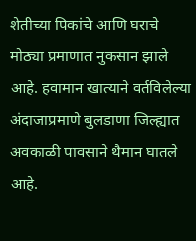शेतीच्या पिकांचे आणि घराचे मोठ्या प्रमाणात नुकसान झाले आहे. हवामान खात्याने वर्तविलेल्या अंदाजाप्रमाणे बुलडाणा जिल्ह्यात अवकाळी पावसाने थैमान घातले आहे.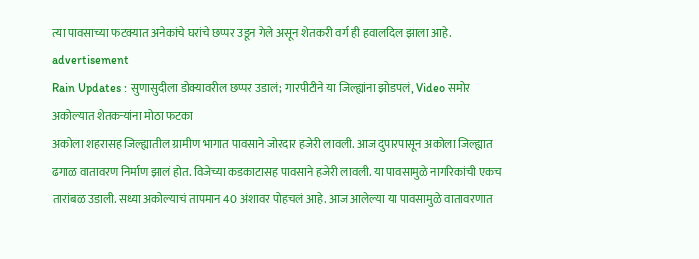त्या पावसाच्या फटक्यात अनेकांचे घरांचे छप्पर उडून गेले असून शेतकरी वर्ग ही हवालदिल झाला आहे.
advertisement
Rain Updates : सुणासुदीला डोक्यावरील छप्पर उडालं; गारपीटीने या जिल्ह्यांना झोडपलं, Video समोर
अकोल्यात शेतकऱ्यांना मोठा फटका
अकोला शहरासह जिल्ह्यातील ग्रामीण भागात पावसाने जोरदार हजेरी लावली. आज दुपारपासून अकोला जिल्ह्यात ढगाळ वातावरण निर्माण झालं होत. विजेच्या कडकाटासह पावसाने हजेरी लावली. या पावसामुळे नागरिकांची एकच तारांबळ उडाली. सध्या अकोल्याचं तापमान 40 अंशावर पोहचलं आहे. आज आलेल्या या पावसामुळे वातावरणात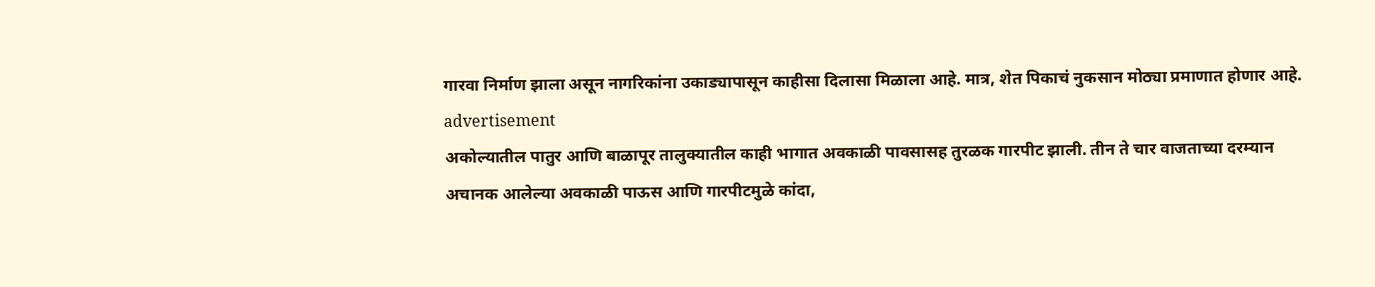गारवा निर्माण झाला असून नागरिकांना उकाड्यापासून काहीसा दिलासा मिळाला आहे. मात्र, शेत पिकाचं नुकसान मोठ्या प्रमाणात होणार आहे.
advertisement
अकोल्यातील पातुर आणि बाळापूर तालुक्यातील काही भागात अवकाळी पावसासह तुरळक गारपीट झाली. तीन ते चार वाजताच्या दरम्यान अचानक आलेल्या अवकाळी पाऊस आणि गारपीटमुळे कांदा,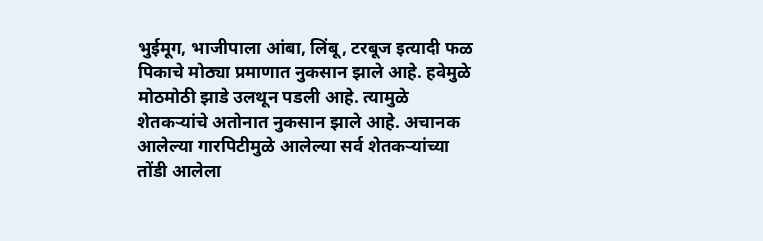भुईमूग, भाजीपाला आंबा, लिंबू, टरबूज इत्यादी फळ पिकाचे मोठ्या प्रमाणात नुकसान झाले आहे. हवेमुळे मोठमोठी झाडे उलथून पडली आहे. त्यामुळे शेतकऱ्यांचे अतोनात नुकसान झाले आहे. अचानक आलेल्या गारपिटीमुळे आलेल्या सर्व शेतकऱ्यांच्या तोंडी आलेला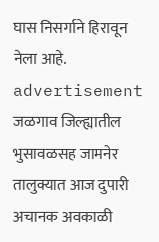घास निसर्गाने हिरावून नेला आहे.
advertisement
जळगाव जिल्ह्यातील भुसावळसह जामनेर तालुक्यात आज दुपारी अचानक अवकाळी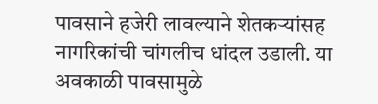पावसाने हजेरी लावल्याने शेतकऱ्यांसह नागरिकांची चांगलीच धांदल उडाली. या अवकाळी पावसामुळे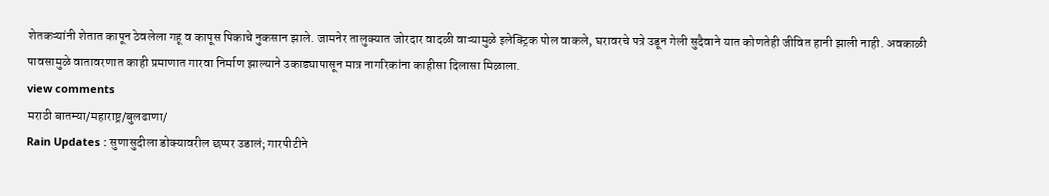शेतकऱ्यांनी शेतात कापून ठेवलेला गहू व कापूस पिकाचे नुकसान झाले. जामनेर तालुक्यात जोरदार वादळी वाऱ्यामुळे इलेक्ट्रिक पोल वाकले, घरावरचे पत्रे उडून गेली सुदैवाने यात कोणतेही जीवित हानी झाली नाही. अवकाळी पावसामुळे वातावरणात काही प्रमाणात गारवा निर्माण झाल्याने उकाड्यापासून मात्र नागरिकांना काहीसा दिलासा मिळाला.
view comments
मराठी बातम्या/महाराष्ट्र/बुलढाणा/
Rain Updates : सुणासुदीला डोक्यावरील छप्पर उडालं; गारपीटीने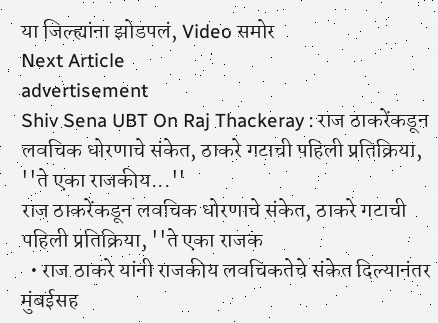या जिल्ह्यांना झोडपलं, Video समोर
Next Article
advertisement
Shiv Sena UBT On Raj Thackeray : राज ठाकरेंकडून लवचिक धोरणाचे संकेत, ठाकरे गटाची पहिली प्रतिक्रिया, ''ते एका राजकीय...''
राज ठाकरेंकडून लवचिक धोरणाचे संकेत, ठाकरे गटाची पहिली प्रतिक्रिया, ''ते एका राजक
  • राज ठाकरे यांनी राजकीय लवचिकतेचे संकेत दिल्यानंतर मुंबईसह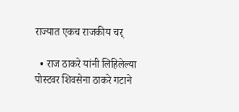राज्यात एकच राजकीय चर्

  • राज ठाकरे यांनी लिहिलेल्या पोस्टवर शिवसेना ठाकरे गटाने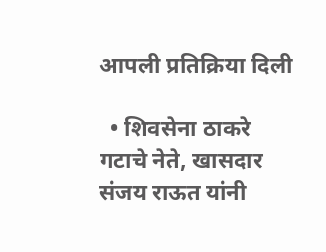आपली प्रतिक्रिया दिली

  • शिवसेना ठाकरे गटाचे नेते, खासदार संजय राऊत यांनी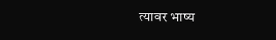त्यावर भाष्य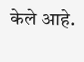केले आहे.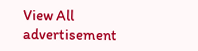View All
advertisement